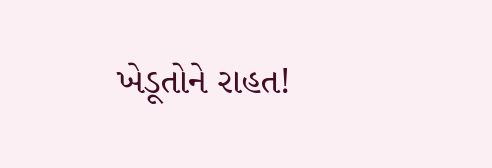ખેડૂતોને રાહત!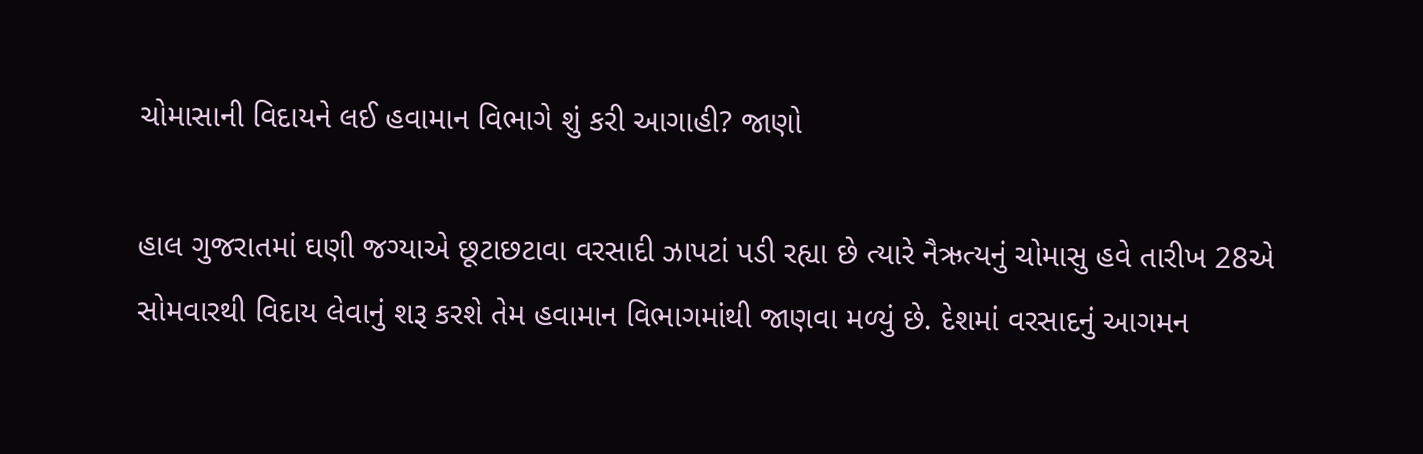ચોમાસાની વિદાયને લઈ હવામાન વિભાગે શું કરી આગાહી? જાણો

હાલ ગુજરાતમાં ઘણી જગ્યાએ છૂટાછટાવા વરસાદી ઝાપટાં પડી રહ્યા છે ત્યારે નૈઋત્યનું ચોમાસુ હવે તારીખ 28એ સોમવારથી વિદાય લેવાનું શરૂ કરશે તેમ હવામાન વિભાગમાંથી જાણવા મળ્યું છે. દેશમાં વરસાદનું આગમન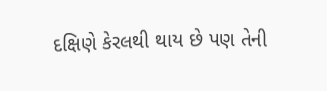દક્ષિણે કેરલથી થાય છે પણ તેની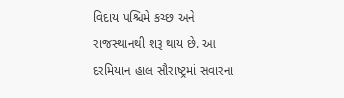વિદાય પશ્ચિમે કચ્છ અને રાજસ્થાનથી શરૂ થાય છે. આ દરમિયાન હાલ સૌરાષ્ટ્રમાં સવારના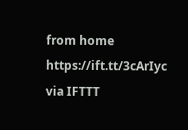from home https://ift.tt/3cArIyc
via IFTTT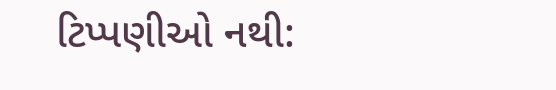ટિપ્પણીઓ નથી: